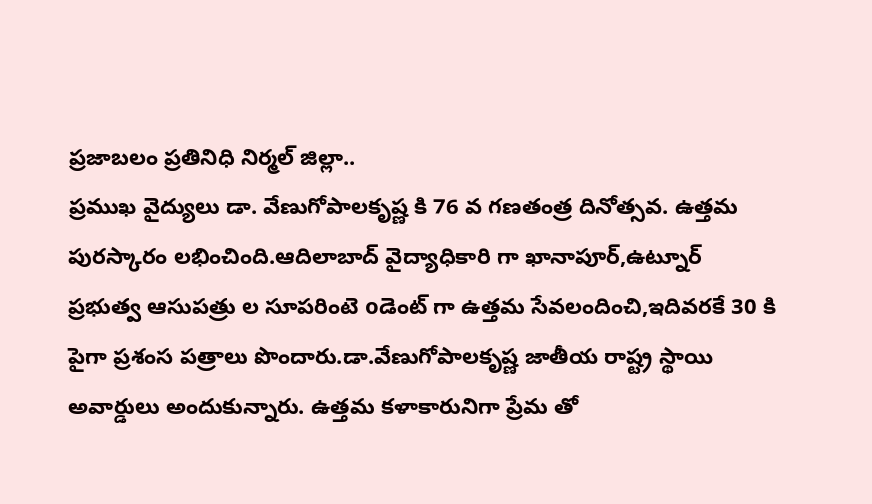ప్రజాబలం ప్రతినిధి నిర్మల్ జిల్లా..
ప్రముఖ వైద్యులు డా. వేణుగోపాలకృష్ణ కి 76 వ గణతంత్ర దినోత్సవ. ఉత్తమ పురస్కారం లభించింది.ఆదిలాబాద్ వైద్యాధికారి గా ఖానాపూర్,ఉట్నూర్ ప్రభుత్వ ఆసుపత్రు ల సూపరింటె oడెంట్ గా ఉత్తమ సేవలందించి,ఇదివరకే 30 కి పైగా ప్రశంస పత్రాలు పొందారు.డా.వేణుగోపాలకృష్ణ జాతీయ రాష్ట్ర స్థాయి అవార్డులు అందుకున్నారు. ఉత్తమ కళాకారునిగా ప్రేమ తో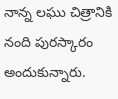నాన్న లఘు చిత్రానికి నంది పురస్కారం అందుకున్నారు.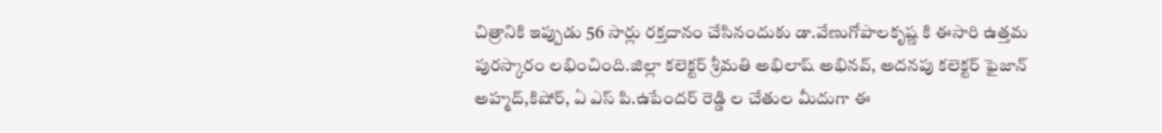చిత్రానికి ఇప్పుడు 56 సార్లు రక్తదానం చేసినందుకు డా.వేణుగోపాలకృష్ణ కి ఈసారి ఉత్తమ పురస్కారం లభించింది.జిల్లా కలెక్టర్ శ్రీమతి అభిలాష్ అభినవ్, అదనపు కలెక్టర్ ఫైజాన్ అహ్మద్,కిషోర్, ఏ ఎస్ పి.ఉపేందర్ రెడ్డి ల చేతుల మీదుగా ఈ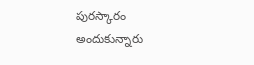పురస్కారం అందుకున్నారు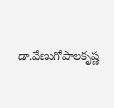డా.వేణుగోపాలకృష్ణ